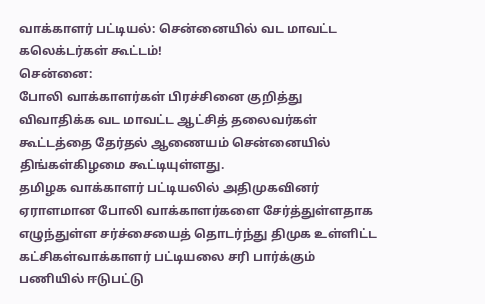வாக்காளர் பட்டியல்: சென்னையில் வட மாவட்ட கலெக்டர்கள் கூட்டம்!
சென்னை:
போலி வாக்காளர்கள் பிரச்சினை குறித்து விவாதிக்க வட மாவட்ட ஆட்சித் தலைவர்கள் கூட்டத்தை தேர்தல் ஆணையம் சென்னையில் திங்கள்கிழமை கூட்டியுள்ளது.
தமிழக வாக்காளர் பட்டியலில் அதிமுகவினர் ஏராளமான போலி வாக்காளர்களை சேர்த்துள்ளதாக எழுந்துள்ள சர்ச்சையைத் தொடர்ந்து திமுக உள்ளிட்ட கட்சிகள்வாக்காளர் பட்டியலை சரி பார்க்கும் பணியில் ஈடுபட்டு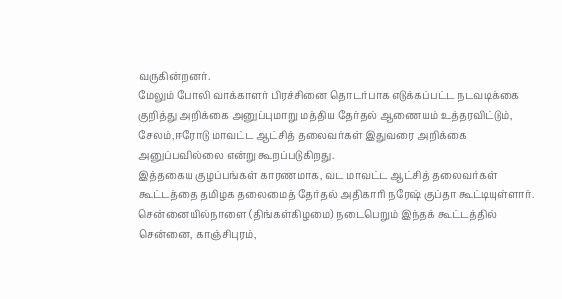வருகின்றனர்.
மேலும் போலி வாக்காளர் பிரச்சினை தொடர்பாக எடுக்கப்பட்ட நடவடிக்கை குறித்து அறிக்கை அனுப்புமாறு மத்திய தேர்தல் ஆணையம் உத்தரவிட்டும், சேலம்,ஈரோடு மாவட்ட ஆட்சித் தலைவர்கள் இதுவரை அறிக்கை அனுப்பவில்லை என்று கூறப்படுகிறது.
இத்தகைய குழப்பங்கள் காரணமாக, வட மாவட்ட ஆட்சித் தலைவர்கள் கூட்டத்தை தமிழக தலைமைத் தேர்தல் அதிகாரி நரேஷ் குப்தா கூட்டியுள்ளார். சென்னையில்நாளை (திங்கள்கிழமை) நடைபெறும் இந்தக் கூட்டத்தில் சென்னை, காஞ்சிபுரம்,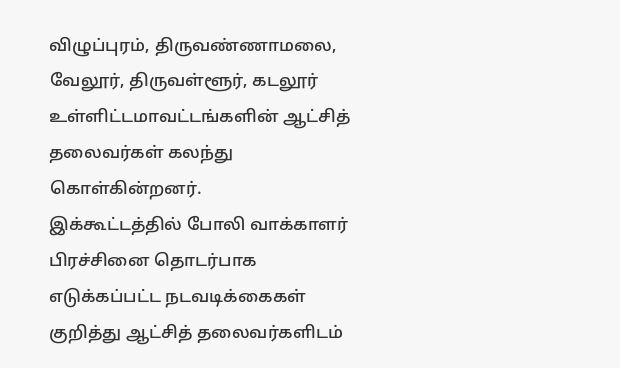விழுப்புரம், திருவண்ணாமலை, வேலூர், திருவள்ளூர், கடலூர் உள்ளிட்டமாவட்டங்களின் ஆட்சித் தலைவர்கள் கலந்து கொள்கின்றனர்.
இக்கூட்டத்தில் போலி வாக்காளர் பிரச்சினை தொடர்பாக எடுக்கப்பட்ட நடவடிக்கைகள் குறித்து ஆட்சித் தலைவர்களிடம்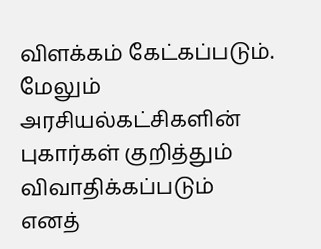விளக்கம் கேட்கப்படும். மேலும் அரசியல்கட்சிகளின் புகார்கள் குறித்தும் விவாதிக்கப்படும் எனத்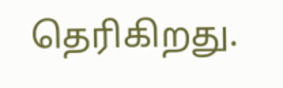தெரிகிறது.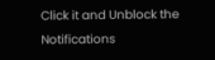Click it and Unblock the Notifications